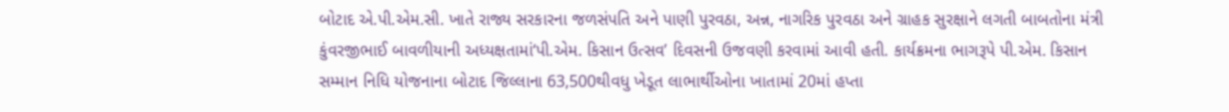બોટાદ એ.પી.એમ.સી. ખાતે રાજ્ય સરકારના જળસંપતિ અને પાણી પુરવઠા, અન્ન, નાગરિક પુરવઠા અને ગ્રાહક સુરક્ષાને લગતી બાબતોના મંત્રી કુંવરજીભાઈ બાવળીયાની અધ્યક્ષતામાં‘પી.એમ. કિસાન ઉત્સવ’ દિવસની ઉજવણી કરવામાં આવી હતી. કાર્યક્રમના ભાગરૂપે પી.એમ. કિસાન સમ્માન નિધિ યોજનાના બોટાદ જિલ્લાના 63,500થીવધુ ખેડૂત લાભાર્થીઓના ખાતામાં 20માં હપ્તા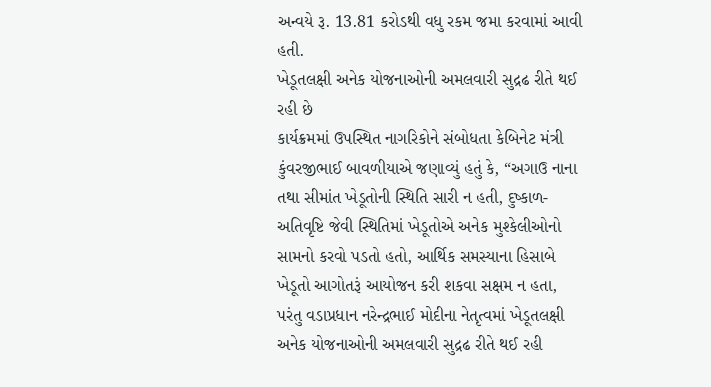અન્વયે રૂ. 13.81 કરોડથી વધુ રકમ જમા કરવામાં આવી હતી.
ખેડૂતલક્ષી અનેક યોજનાઓની અમલવારી સુદ્રઢ રીતે થઈ રહી છે
કાર્યક્રમમાં ઉપસ્થિત નાગરિકોને સંબોધતા કેબિનેટ મંત્રી કુંવરજીભાઈ બાવળીયાએ જણાવ્યું હતું કે, “અગાઉ નાના તથા સીમાંત ખેડૂતોની સ્થિતિ સારી ન હતી, દુષ્કાળ-અતિવૃષ્ટિ જેવી સ્થિતિમાં ખેડૂતોએ અનેક મુશ્કેલીઓનો સામનો કરવો પડતો હતો, આર્થિક સમસ્યાના હિસાબે ખેડૂતો આગોતરૂં આયોજન કરી શકવા સક્ષમ ન હતા, પરંતુ વડાપ્રધાન નરેન્દ્રભાઈ મોદીના નેતૃત્વમાં ખેડૂતલક્ષી અનેક યોજનાઓની અમલવારી સુદ્રઢ રીતે થઈ રહી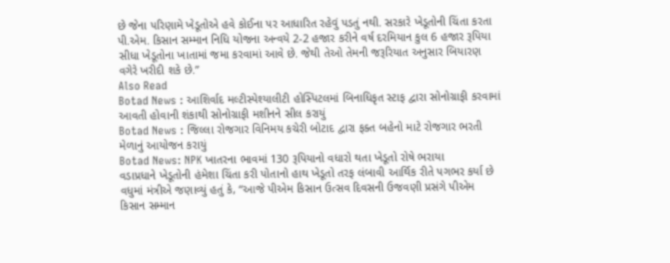છે જેના પરિણામે ખેડૂતોએ હવે કોઈના પર આધારિત રહેવું પડતું નથી. સરકારે ખેડૂતોની ચિંતા કરતા પી.એમ. કિસાન સમ્માન નિધિ યોજના અન્વયે 2-2 હજાર કરીને વર્ષ દરમિયાન કુલ 6 હજાર રૂપિયા સીધા ખેડૂતોના ખાતામાં જમા કરવામાં આવે છે. જેથી તેઓ તેમની જરૂરિયાત અનુસાર બિયારણ વગેરે ખરીદી શકે છે.”
Also Read
Botad News : આશિર્વાદ મલ્ટીસ્પેશ્યાલીટી હોસ્પિટલમાં બિનાધિકૃત સ્ટાફ દ્વારા સોનોગ્રાફી કરવામાં આવતી હોવાની શંકાથી સોનોગ્રાફી મશીનને સીલ કરાયું
Botad News : જિલ્લા રોજગાર વિનિમય કચેરી બોટાદ દ્વારા ફક્ત બહેનો માટે રોજગાર ભરતી મેળાનું આયોજન કરાયું
Botad News: NPK ખાતરના ભાવમાં 130 રૂપિયાનો વધારો થતા ખેડૂતો રોષે ભરાયા
વડાપ્રધાને ખેડૂતોની હંમેશા ચિંતા કરી પોતાનો હાથ ખેડૂતો તરફ લંબાવી આર્થિક રીતે પગભર કર્યા છે
વધુમાં મંત્રીએ જણાવ્યું હતું કે, “આજે પીએમ કિસાન ઉત્સવ દિવસની ઉજવણી પ્રસંગે પીએમ કિસાન સમ્માન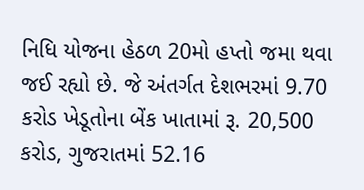નિધિ યોજના હેઠળ 20મો હપ્તો જમા થવા જઈ રહ્યો છે. જે અંતર્ગત દેશભરમાં 9.70 કરોડ ખેડૂતોના બેંક ખાતામાં રૂ. 20,500 કરોડ, ગુજરાતમાં 52.16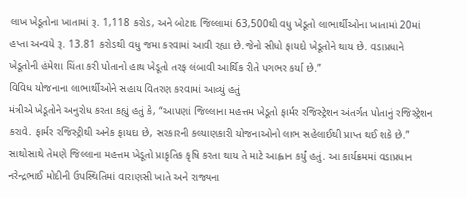લાખ ખેડૂતોના ખાતામાં રૂ. 1,118 કરોડ, અને બોટાદ જિલ્લામાં 63,500થી વધુ ખેડૂતો લાભાર્થીઓના ખાતામાં 20માં હપ્તા અન્વયે રૂ. 13.81 કરોડથી વધુ જમા કરવામાં આવી રહ્યા છે.જેનો સીધો ફાયદો ખેડૂતોને થાય છે. વડાપ્રધાને ખેડૂતોની હંમેશા ચિંતા કરી પોતાનો હાથ ખેડૂતો તરફ લંબાવી આર્થિક રીતે પગભર કર્યા છે.”
વિવિધ યોજનાના લાભાર્થીઓને સહાય વિતરણ કરવામાં આવ્યું હતું
મંત્રીએ ખેડૂતોને અનુરોધ કરતા કહ્યું હતું કે, “આપણાં જિલ્લાના મહત્તમ ખેડૂતો ફાર્મર રજિસ્ટ્રેશન અંતર્ગત પોતાનું રજિસ્ટ્રેશન કરાવે. ફાર્મર રજિસ્ટ્રીથી અનેક ફાયદા છે, સરકારની કલ્યાણકારી યોજનાઓનો લાભ સહેલાઈથી પ્રાપ્ત થઈ શકે છે.” સાથોસાથે તેમણે જિલ્લાના મહત્તમ ખેડૂતો પ્રાકૃતિક કૃષિ કરતા થાય તે માટે આહ્વાન કર્યું હતું. આ કાર્યક્રમમાં વડાપ્રધાન નરેન્દ્રભાઈ મોદીની ઉપસ્થિતિમાં વારાણસી ખાતે અને રાજ્યના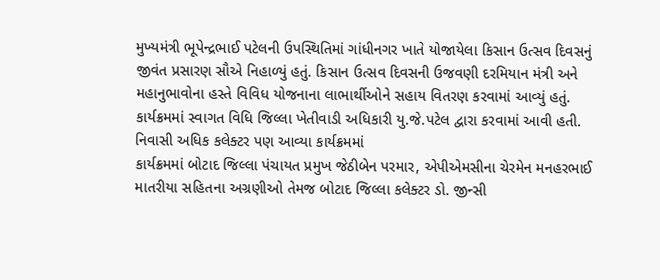મુખ્યમંત્રી ભૂપેન્દ્રભાઈ પટેલની ઉપસ્થિતિમાં ગાંધીનગર ખાતે યોજાયેલા કિસાન ઉત્સવ દિવસનું જીવંત પ્રસારણ સૌએ નિહાળ્યું હતું. કિસાન ઉત્સવ દિવસની ઉજવણી દરમિયાન મંત્રી અને મહાનુભાવોના હસ્તે વિવિધ યોજનાના લાભાર્થીઓને સહાય વિતરણ કરવામાં આવ્યું હતું. કાર્યક્રમમાં સ્વાગત વિધિ જિલ્લા ખેતીવાડી અધિકારી યુ.જે.પટેલ દ્વારા કરવામાં આવી હતી.
નિવાસી અધિક કલેક્ટર પણ આવ્યા કાર્યક્રમમાં
કાર્યક્રમમાં બોટાદ જિલ્લા પંચાયત પ્રમુખ જેઠીબેન પરમાર, એપીએમસીના ચેરમેન મનહરભાઈ માતરીયા સહિતના અગ્રણીઓ તેમજ બોટાદ જિલ્લા કલેક્ટર ડો. જીન્સી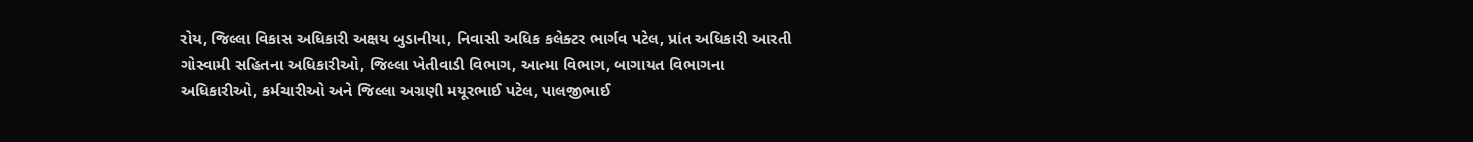રોય, જિલ્લા વિકાસ અધિકારી અક્ષય બુડાનીયા, નિવાસી અધિક કલેક્ટર ભાર્ગવ પટેલ, પ્રાંત અધિકારી આરતી ગોસ્વામી સહિતના અધિકારીઓ, જિલ્લા ખેતીવાડી વિભાગ, આત્મા વિભાગ, બાગાયત વિભાગના અધિકારીઓ, કર્મચારીઓ અને જિલ્લા અગ્રણી મયૂરભાઈ પટેલ, પાલજીભાઈ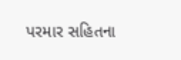પરમાર સહિતના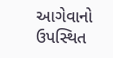આગેવાનો ઉપસ્થિત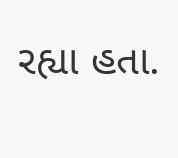રહ્યા હતા.